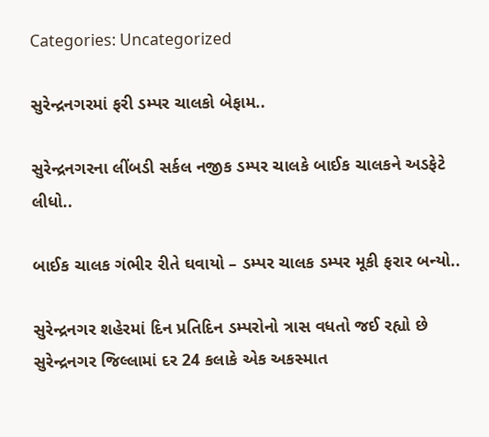Categories: Uncategorized

સુરેન્દ્રનગરમાં ફરી ડમ્પર ચાલકો બેફામ..

સુરેન્દ્રનગરના લીંબડી સર્કલ નજીક ડમ્પર ચાલકે બાઈક ચાલકને અડફેટે લીધો..

બાઈક ચાલક ગંભીર રીતે ઘવાયો – ડમ્પર ચાલક ડમ્પર મૂકી ફરાર બન્યો..

સુરેન્દ્રનગર શહેરમાં દિન પ્રતિદિન ડમ્પરોનો ત્રાસ વધતો જઈ રહ્યો છે સુરેન્દ્રનગર જિલ્લામાં દર 24 કલાકે એક અકસ્માત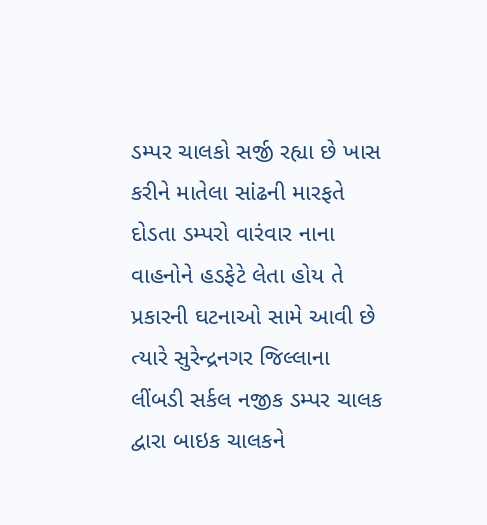ડમ્પર ચાલકો સર્જી રહ્યા છે ખાસ કરીને માતેલા સાંઢની મારફતે દોડતા ડમ્પરો વારંવાર નાના વાહનોને હડફેટે લેતા હોય તે પ્રકારની ઘટનાઓ સામે આવી છે ત્યારે સુરેન્દ્રનગર જિલ્લાના લીંબડી સર્કલ નજીક ડમ્પર ચાલક દ્વારા બાઇક ચાલકને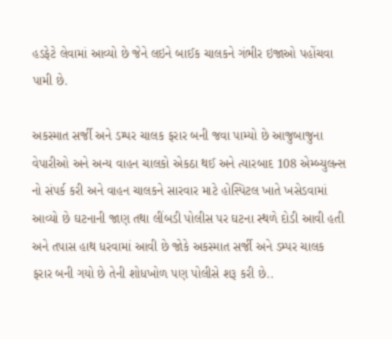હડફેટે લેવામાં આવ્યો છે જેને લઇને બાઈક ચાલકને ગંભીર ઇજાઓ પહોંચવા પામી છે.

અકસ્માત સર્જી અને ડમ્પર ચાલક ફરાર બની જવા પામ્યો છે આજુબાજુના વેપારીઓ અને અન્ય વાહન ચાલકો એકઠા થઈ અને ત્યારબાદ 108 એમ્બ્યુલન્સ નો સંપર્ક કરી અને વાહન ચાલકને સારવાર માટે હોસ્પિટલ ખાતે ખસેડવામાં આવ્યો છે ઘટનાની જાણ તથા લીંબડી પોલીસ પર ઘટના સ્થળે દોડી આવી હતી અને તપાસ હાથ ધરવામાં આવી છે જોકે અકસ્માત સર્જી અને ડમ્પર ચાલક ફરાર બની ગયો છે તેની શોધખોળ પણ પોલીસે શરૂ કરી છે..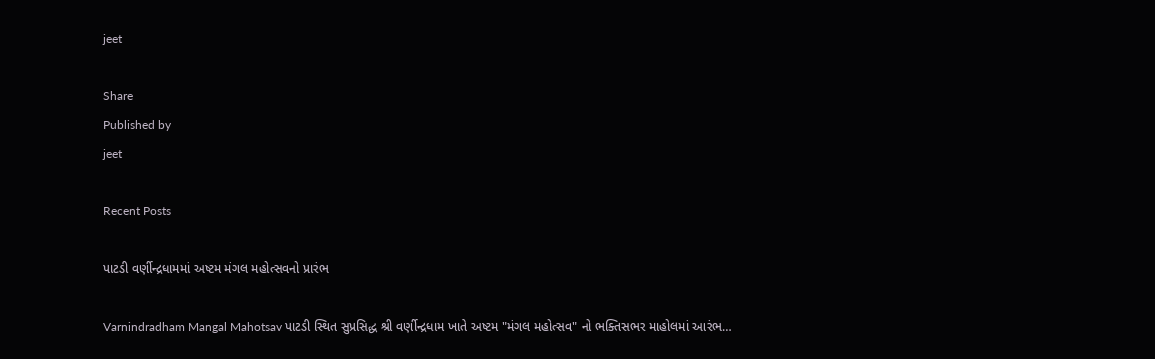jeet

Share
Published by
jeet

Recent Posts

પાટડી વર્ણીન્દ્રધામમાં અષ્ટમ મંગલ મહોત્સવનો પ્રારંભ

Varnindradham Mangal Mahotsav પાટડી સ્થિત સુપ્રસિદ્ધ શ્રી વર્ણીન્દ્રધામ ખાતે અષ્ટમ "મંગલ મહોત્સવ" નો ભક્તિસભર માહોલમાં આરંભ…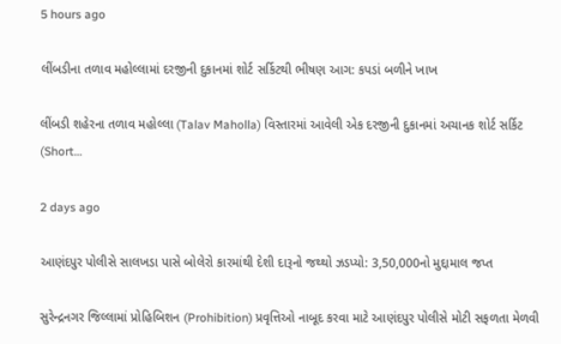5 hours ago

લીંબડીના તળાવ મહોલ્લામાં દરજીની દુકાનમાં શોર્ટ સર્કિટથી ભીષણ આગ: કપડાં બળીને ખાખ

લીંબડી શહેરના તળાવ મહોલ્લા (Talav Maholla) વિસ્તારમાં આવેલી એક દરજીની દુકાનમાં અચાનક શોર્ટ સર્કિટ (Short…

2 days ago

આણંદપુર પોલીસે સાલખડા પાસે બોલેરો કારમાંથી દેશી દારૂનો જથ્થો ઝડપ્યો: 3,50,000નો મુદ્દામાલ જપ્ત

સુરેન્દ્રનગર જિલ્લામાં પ્રોહિબિશન (Prohibition) પ્રવૃત્તિઓ નાબૂદ કરવા માટે આણંદપુર પોલીસે મોટી સફળતા મેળવી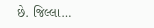છે. જિલ્લા…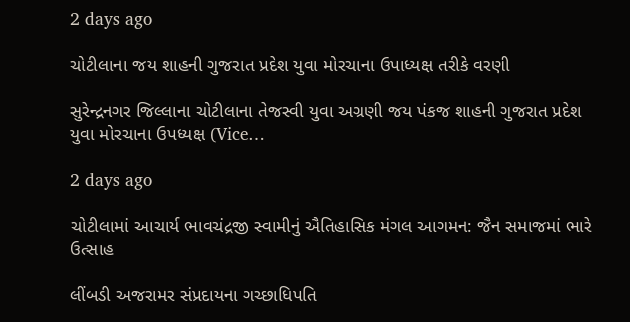2 days ago

ચોટીલાના જય શાહની ગુજરાત પ્રદેશ યુવા મોરચાના ઉપાધ્યક્ષ તરીકે વરણી

સુરેન્દ્રનગર જિલ્લાના ચોટીલાના તેજસ્વી યુવા અગ્રણી જય પંકજ શાહની ગુજરાત પ્રદેશ યુવા મોરચાના ઉપધ્યક્ષ (Vice…

2 days ago

ચોટીલામાં આચાર્ય ભાવચંદ્રજી સ્વામીનું ઐતિહાસિક મંગલ આગમન: જૈન સમાજમાં ભારે ઉત્સાહ

લીંબડી અજરામર સંપ્રદાયના ગચ્છાધિપતિ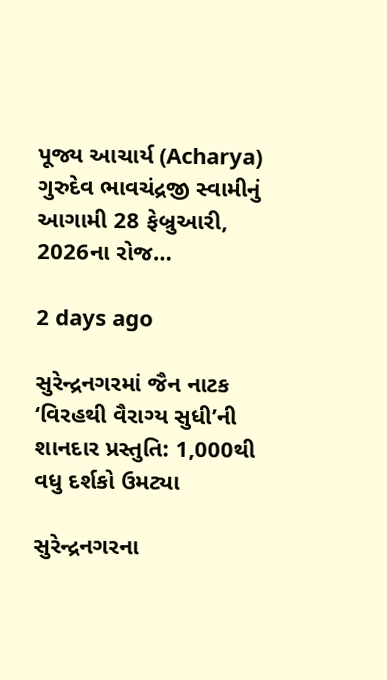પૂજ્ય આચાર્ય (Acharya) ગુરુદેવ ભાવચંદ્રજી સ્વામીનું આગામી 28 ફેબ્રુઆરી, 2026ના રોજ…

2 days ago

સુરેન્દ્રનગરમાં જૈન નાટક ‘વિરહથી વૈરાગ્ય સુધી’ની શાનદાર પ્રસ્તુતિ: 1,000થી વધુ દર્શકો ઉમટ્યા

સુરેન્દ્રનગરના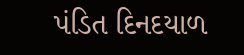પંડિત દિનદયાળ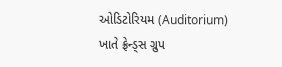ઓડિટોરિયમ (Auditorium) ખાતે ફ્રેન્ડ્સ ગ્રુપ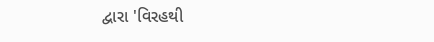દ્વારા 'વિરહથી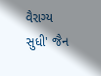વૈરાગ્ય સુધી' જૈન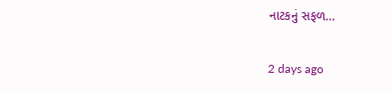નાટકનું સફળ…

2 days ago